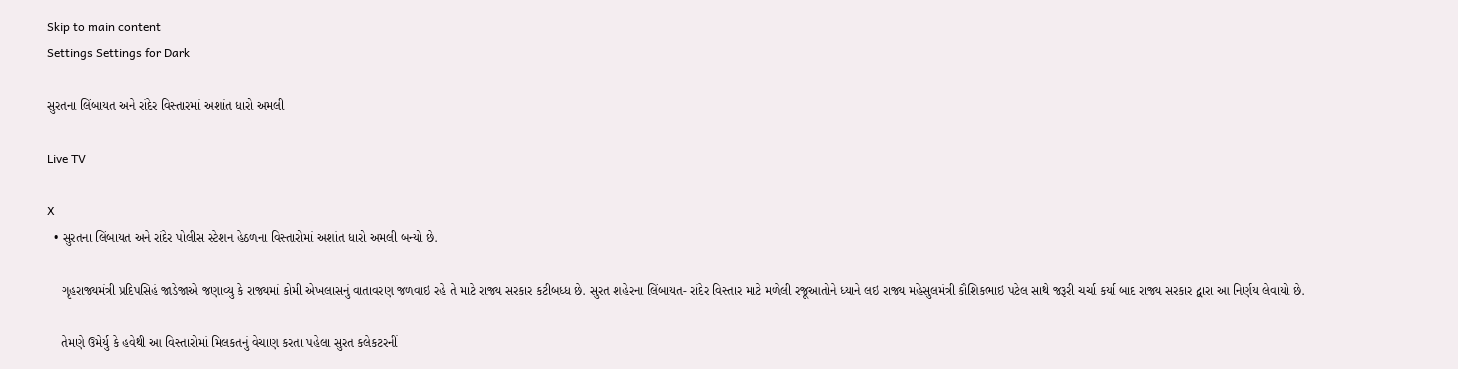Skip to main content
Settings Settings for Dark

સુરતના લિંબાયત અને રાંદેર વિસ્તારમાં અશાંત ધારો અમલી

Live TV

X
  • સુરતના લિંબાયત અને રાંદેર પોલીસ સ્ટેશન હેઠળના વિસ્તારોમાં અશાંત ધારો અમલી બન્યો છે.

    ગૃહરાજ્યમંત્રી પ્રદિપસિહં જાડેજાએ જણાવ્યુ કે રાજ્યમાં કોમી એખલાસનું વાતાવરણ જળવાઇ રહે તે માટે રાજ્ય સરકાર કટીબધ્ધ છે. સુરત શહેરના લિંબાયત- રાંદેર વિસ્તાર માટે મળેલી રજૂઆતોને ધ્યાને લઇ રાજ્ય મહેસુલમંત્રી કૌશિકભાઇ પટેલ સાથે જરૂરી ચર્ચા કર્યા બાદ રાજ્ય સરકાર દ્વારા આ નિર્ણય લેવાયો છે.

    તેમણે ઉમેર્યુ કે હવેથી આ વિસ્તારોમાં મિલકતનું વેચાણ કરતા પહેલા સુરત કલેકટરનીં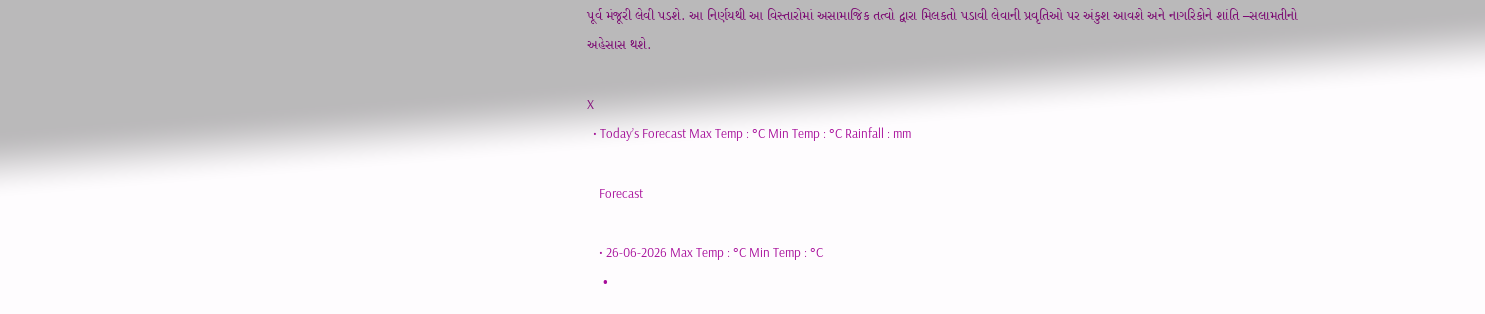પૂર્વ મંજૂરી લેવી પડશે. આ નિર્ણયથી આ વિસ્તારોમાં અસામાજિક તત્વો દ્વારા મિલકતો પડાવી લેવાની પ્રવૃતિઓ પર અંકુશ આવશે અને નાગરિકોને શાંતિ –સલામતીનો અહેસાસ થશે.

X
  • Today’s Forecast Max Temp : °C Min Temp : °C Rainfall : mm

    Forecast

    • 26-06-2026 Max Temp : °C Min Temp : °C
    •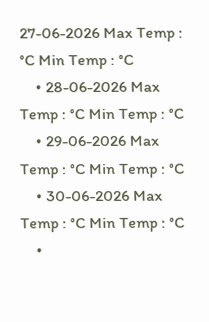27-06-2026 Max Temp : °C Min Temp : °C
    • 28-06-2026 Max Temp : °C Min Temp : °C
    • 29-06-2026 Max Temp : °C Min Temp : °C
    • 30-06-2026 Max Temp : °C Min Temp : °C
    •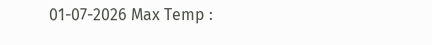01-07-2026 Max Temp :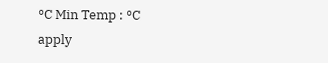°C Min Temp : °C
apply